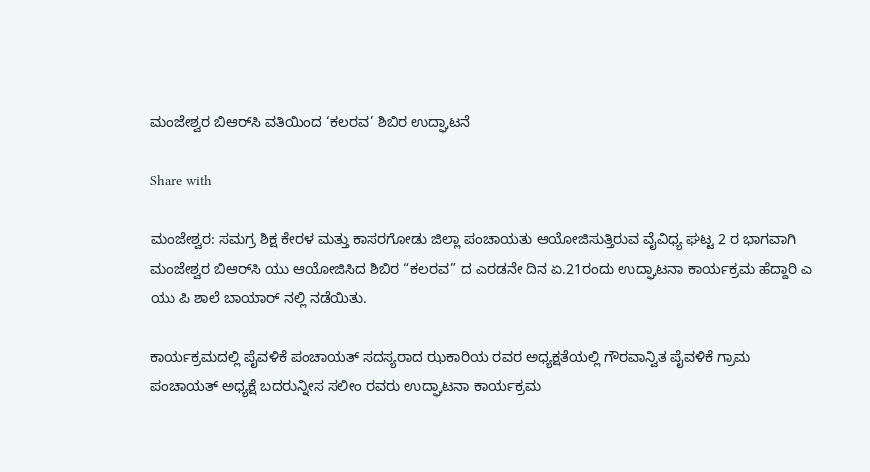ಮಂಜೇಶ್ವರ ಬಿಆರ್‌ಸಿ ವತಿಯಿಂದ ‘ಕಲರವ’ ಶಿಬಿರ ಉದ್ಘಾಟನೆ

Share with

ಮಂಜೇಶ್ವರ: ಸಮಗ್ರ ಶಿಕ್ಷ ಕೇರಳ ಮತ್ತು ಕಾಸರಗೋಡು ಜಿಲ್ಲಾ ಪಂಚಾಯತು ಆಯೋಜಿಸುತ್ತಿರುವ ವೈವಿಧ್ಯ ಘಟ್ಟ 2 ರ ಭಾಗವಾಗಿ ಮಂಜೇಶ್ವರ ಬಿಆರ್‌ಸಿ ಯು ಆಯೋಜಿಸಿದ ಶಿಬಿರ “ಕಲರವ” ದ ಎರಡನೇ ದಿನ ಏ.21ರಂದು ಉದ್ಘಾಟನಾ ಕಾರ್ಯಕ್ರಮ ಹೆದ್ದಾರಿ ಎ ಯು ಪಿ ಶಾಲೆ ಬಾಯಾರ್ ನಲ್ಲಿ ನಡೆಯಿತು.

ಕಾರ್ಯಕ್ರಮದಲ್ಲಿ ಪೈವಳಿಕೆ ಪಂಚಾಯತ್ ಸದಸ್ಯರಾದ ಝಕಾರಿಯ ರವರ ಅಧ್ಯಕ್ಷತೆಯಲ್ಲಿ ಗೌರವಾನ್ವಿತ ಪೈವಳಿಕೆ ಗ್ರಾಮ ಪಂಚಾಯತ್ ಅಧ್ಯಕ್ಷೆ ಬದರುನ್ನೀಸ ಸಲೀಂ ರವರು ಉದ್ಘಾಟನಾ ಕಾರ್ಯಕ್ರಮ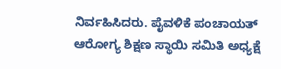ನಿರ್ವಹಿಸಿದರು. ಪೈವಳಿಕೆ ಪಂಚಾಯತ್ ಆರೋಗ್ಯ ಶಿಕ್ಷಣ ಸ್ಥಾಯಿ ಸಮಿತಿ ಅಧ್ಯಕ್ಷೆ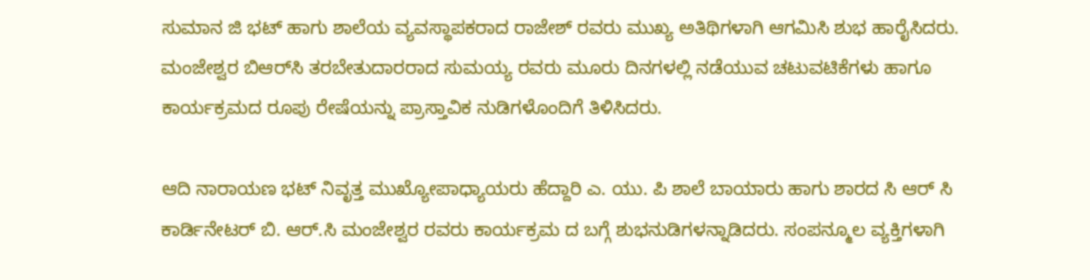ಸುಮಾನ ಜಿ ಭಟ್ ಹಾಗು ಶಾಲೆಯ ವ್ಯವಸ್ಥಾಪಕರಾದ ರಾಜೇಶ್ ರವರು ಮುಖ್ಯ ಅತಿಥಿಗಳಾಗಿ ಆಗಮಿಸಿ ಶುಭ ಹಾರೈಸಿದರು. ಮಂಜೇಶ್ವರ ಬಿಆರ್‌ಸಿ ತರಬೇತುದಾರರಾದ ಸುಮಯ್ಯ ರವರು ಮೂರು ದಿನಗಳಲ್ಲಿ ನಡೆಯುವ ಚಟುವಟಿಕೆಗಳು ಹಾಗೂ ಕಾರ್ಯಕ್ರಮದ ರೂಪು ರೇಷೆಯನ್ನು ಪ್ರಾಸ್ತಾವಿಕ ನುಡಿಗಳೊಂದಿಗೆ ತಿಳಿಸಿದರು.

ಆದಿ ನಾರಾಯಣ ಭಟ್ ನಿವೃತ್ತ ಮುಖ್ಯೋಪಾಧ್ಯಾಯರು ಹೆದ್ದಾರಿ ಎ. ಯು. ಪಿ ಶಾಲೆ ಬಾಯಾರು ಹಾಗು ಶಾರದ ಸಿ ಆರ್ ಸಿ ಕಾರ್ಡಿನೇಟರ್ ಬಿ. ಆರ್.ಸಿ ಮಂಜೇಶ್ವರ ರವರು ಕಾರ್ಯಕ್ರಮ ದ ಬಗ್ಗೆ ಶುಭನುಡಿಗಳನ್ನಾಡಿದರು. ಸಂಪನ್ಮೂಲ ವ್ಯಕ್ತಿಗಳಾಗಿ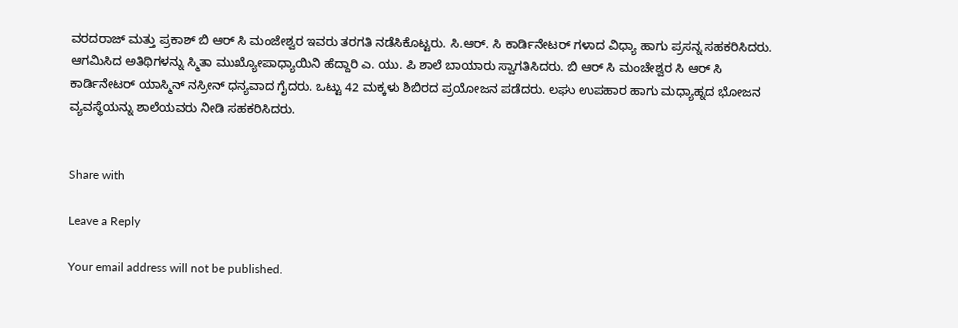ವರದರಾಜ್ ಮತ್ತು ಪ್ರಕಾಶ್ ಬಿ ಆರ್ ಸಿ ಮಂಜೇಶ್ವರ ಇವರು ತರಗತಿ ನಡೆಸಿಕೊಟ್ಟರು. ಸಿ.ಆರ್‌. ಸಿ ಕಾರ್ಡಿನೇಟರ್ ಗಳಾದ ವಿಧ್ಯಾ ಹಾಗು ಪ್ರಸನ್ನ ಸಹಕರಿಸಿದರು. ಆಗಮಿಸಿದ ಅತಿಥಿಗಳನ್ನು ಸ್ಮಿತಾ ಮುಖ್ಯೋಪಾಧ್ಯಾಯಿನಿ ಹೆದ್ದಾರಿ ಎ. ಯು. ಪಿ ಶಾಲೆ ಬಾಯಾರು ಸ್ವಾಗತಿಸಿದರು. ಬಿ ಆರ್ ಸಿ ಮಂಚೇಶ್ವರ ಸಿ ಆರ್ ಸಿ ಕಾರ್ಡಿನೇಟರ್ ಯಾಸ್ಮಿನ್ ನಸ್ರೀನ್ ಧನ್ಯವಾದ ಗೈದರು. ಒಟ್ಟು 42 ಮಕ್ಕಳು ಶಿಬಿರದ ಪ್ರಯೋಜನ ಪಡೆದರು. ಲಘು ಉಪಹಾರ ಹಾಗು ಮಧ್ಯಾಹ್ನದ ಭೋಜನ ವ್ಯವಸ್ಥೆಯನ್ನು ಶಾಲೆಯವರು ನೀಡಿ ಸಹಕರಿಸಿದರು.


Share with

Leave a Reply

Your email address will not be published.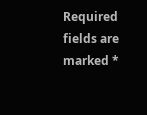Required fields are marked *